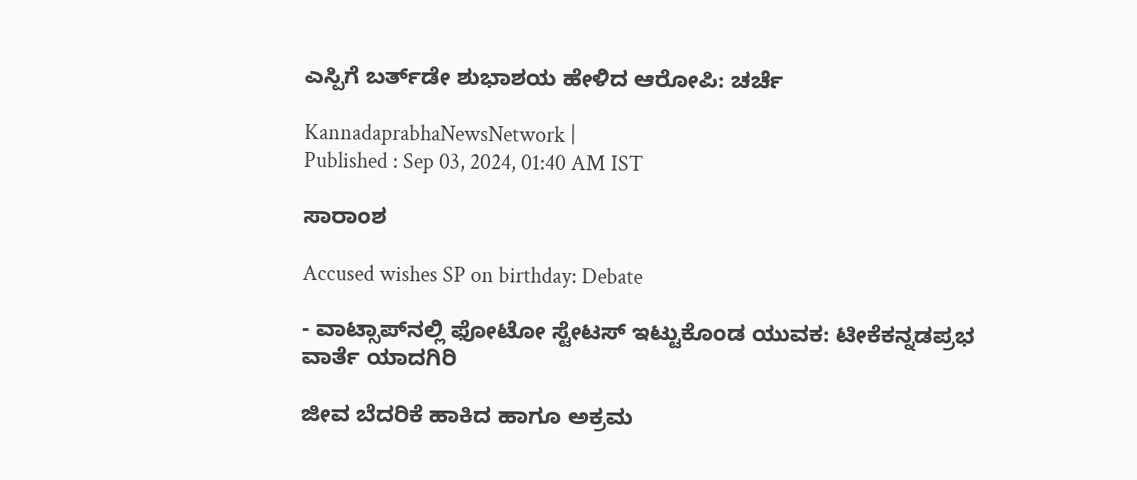ಎಸ್ಪಿಗೆ ಬರ್ತ್‌ಡೇ ಶುಭಾಶಯ ಹೇಳಿದ ಆರೋಪಿ: ಚರ್ಚೆ

KannadaprabhaNewsNetwork |
Published : Sep 03, 2024, 01:40 AM IST

ಸಾರಾಂಶ

Accused wishes SP on birthday: Debate

- ವಾಟ್ಸಾಪ್‌ನಲ್ಲಿ ಫೋಟೋ ಸ್ಟೇಟಸ್‌ ಇಟ್ಟುಕೊಂಡ ಯುವಕ: ಟೀಕೆಕನ್ನಡಪ್ರಭ ವಾರ್ತೆ ಯಾದಗಿರಿ

ಜೀವ ಬೆದರಿಕೆ ಹಾಕಿದ ಹಾಗೂ ಅಕ್ರಮ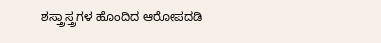ಶಸ್ತ್ರಾಸ್ತ್ರಗಳ ಹೊಂದಿದ ಆರೋಪದಡಿ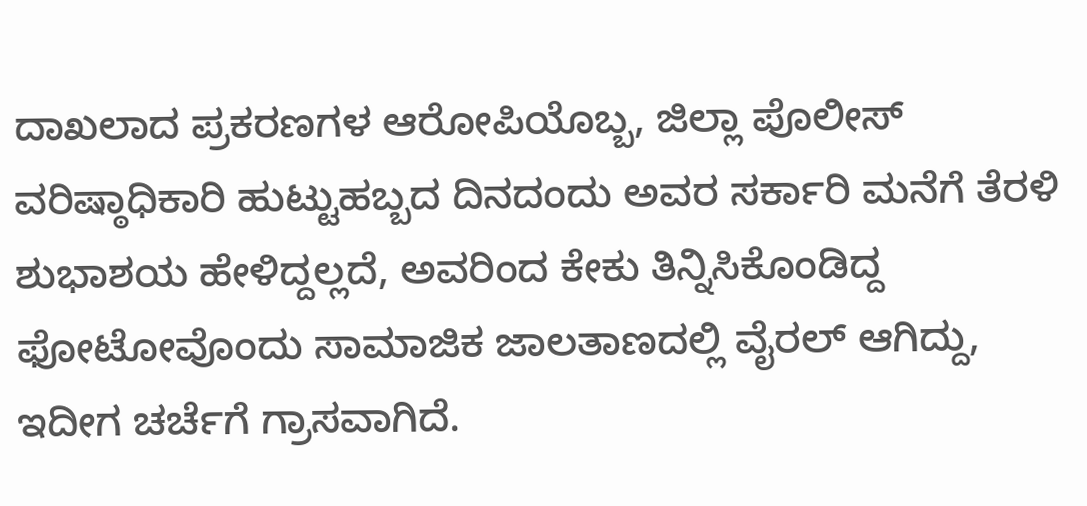ದಾಖಲಾದ ಪ್ರಕರಣಗಳ ಆರೋಪಿಯೊಬ್ಬ, ಜಿಲ್ಲಾ ಪೊಲೀಸ್‌ ವರಿಷ್ಠಾಧಿಕಾರಿ ಹುಟ್ಟುಹಬ್ಬದ ದಿನದಂದು ಅವರ ಸರ್ಕಾರಿ ಮನೆಗೆ ತೆರಳಿ ಶುಭಾಶಯ ಹೇಳಿದ್ದಲ್ಲದೆ, ಅವರಿಂದ ಕೇಕು ತಿನ್ನಿಸಿಕೊಂಡಿದ್ದ ಫೋಟೋವೊಂದು ಸಾಮಾಜಿಕ ಜಾಲತಾಣದಲ್ಲಿ ವೈರಲ್‌ ಆಗಿದ್ದು, ಇದೀಗ ಚರ್ಚೆಗೆ ಗ್ರಾಸವಾಗಿದೆ.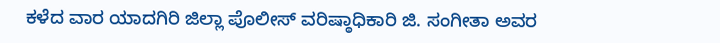ಕಳೆದ ವಾರ ಯಾದಗಿರಿ ಜಿಲ್ಲಾ ಪೊಲೀಸ್‌ ವರಿಷ್ಠಾಧಿಕಾರಿ ಜಿ. ಸಂಗೀತಾ ಅವರ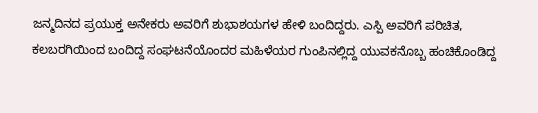ಜನ್ಮದಿನದ ಪ್ರಯುಕ್ತ ಅನೇಕರು ಅವರಿಗೆ ಶುಭಾಶಯಗಳ ಹೇಳಿ ಬಂದಿದ್ದರು. ಎಸ್ಪಿ ಅವರಿಗೆ ಪರಿಚಿತ, ಕಲಬರಗಿಯಿಂದ ಬಂದಿದ್ದ ಸಂಘಟನೆಯೊಂದರ ಮಹಿಳೆಯರ ಗುಂಪಿನಲ್ಲಿದ್ದ ಯುವಕನೊಬ್ಬ ಹಂಚಿಕೊಂಡಿದ್ದ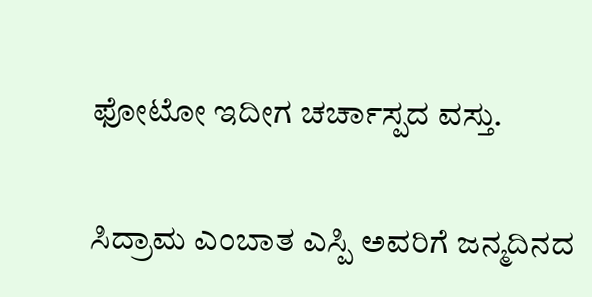ಫೋಟೋ ಇದೀಗ ಚರ್ಚಾಸ್ಪದ ವಸ್ತು.

ಸಿದ್ರಾಮ ಎಂಬಾತ ಎಸ್ಪಿ ಅವರಿಗೆ ಜನ್ಮದಿನದ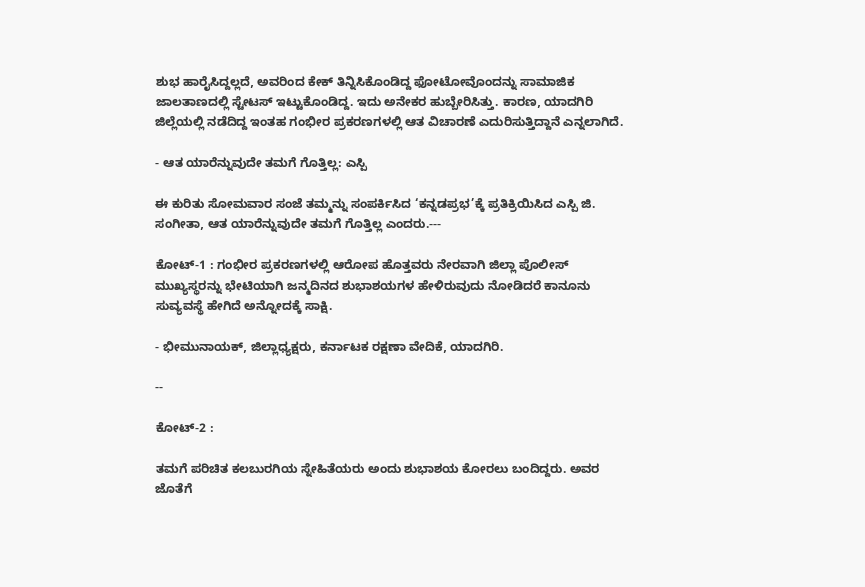ಶುಭ ಹಾರೈಸಿದ್ದಲ್ಲದೆ, ಅವರಿಂದ ಕೇಕ್‌ ತಿನ್ನಿಸಿಕೊಂಡಿದ್ದ ಫೋಟೋವೊಂದನ್ನು ಸಾಮಾಜಿಕ ಜಾಲತಾಣದಲ್ಲಿ ಸ್ಟೇಟಸ್‌ ಇಟ್ಟುಕೊಂಡಿದ್ದ. ಇದು ಅನೇಕರ ಹುಬ್ಬೇರಿಸಿತ್ತು. ಕಾರಣ, ಯಾದಗಿರಿ ಜಿಲ್ಲೆಯಲ್ಲಿ ನಡೆದಿದ್ದ ಇಂತಹ ಗಂಭೀರ ಪ್ರಕರಣಗಳಲ್ಲಿ ಆತ ವಿಚಾರಣೆ ಎದುರಿಸುತ್ತಿದ್ದಾನೆ ಎನ್ನಲಾಗಿದೆ.

- ಆತ ಯಾರೆನ್ನುವುದೇ ತಮಗೆ ಗೊತ್ತಿಲ್ಲ: ಎಸ್ಪಿ

ಈ ಕುರಿತು ಸೋಮವಾರ ಸಂಜೆ ತಮ್ಮನ್ನು ಸಂಪರ್ಕಿಸಿದ ‘ಕನ್ನಡಪ್ರಭ’ಕ್ಕೆ ಪ್ರತಿಕ್ರಿಯಿಸಿದ ಎಸ್ಪಿ ಜಿ. ಸಂಗೀತಾ, ಆತ ಯಾರೆನ್ನುವುದೇ ತಮಗೆ ಗೊತ್ತಿಲ್ಲ ಎಂದರು.---

ಕೋಟ್‌-1 : ಗಂಭೀರ ಪ್ರಕರಣಗಳಲ್ಲಿ ಆರೋಪ ಹೊತ್ತವರು ನೇರವಾಗಿ ಜಿಲ್ಲಾ ಪೊಲೀಸ್‌ ಮುಖ್ಯಸ್ಥರನ್ನು ಭೇಟಿಯಾಗಿ ಜನ್ಮದಿನದ ಶುಭಾಶಯಗಳ ಹೇಳಿರುವುದು ನೋಡಿದರೆ ಕಾನೂನು ಸುವ್ಯವಸ್ಥೆ ಹೇಗಿದೆ ಅನ್ನೋದಕ್ಕೆ ಸಾಕ್ಷಿ.

- ಭೀಮುನಾಯಕ್‌, ಜಿಲ್ಲಾಧ್ಯಕ್ಷರು, ಕರ್ನಾಟಕ ರಕ್ಷಣಾ ವೇದಿಕೆ, ಯಾದಗಿರಿ.

--

ಕೋಟ್-2 :

ತಮಗೆ ಪರಿಚಿತ ಕಲಬುರಗಿಯ ಸ್ನೇಹಿತೆಯರು ಅಂದು ಶುಭಾಶಯ ಕೋರಲು ಬಂದಿದ್ದರು. ಅವರ ಜೊತೆಗೆ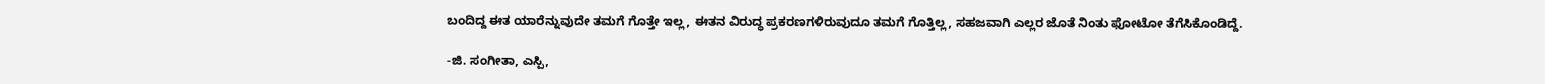ಬಂದಿದ್ದ ಈತ ಯಾರೆನ್ನುವುದೇ ತಮಗೆ ಗೊತ್ತೇ ಇಲ್ಲ, ಈತನ ವಿರುದ್ಧ ಪ್ರಕರಣಗಳಿರುವುದೂ ತಮಗೆ ಗೊತ್ತಿಲ್ಲ, ಸಹಜವಾಗಿ ಎಲ್ಲರ ಜೊತೆ ನಿಂತು ಫೋಟೋ ತೆಗೆಸಿಕೊಂಡಿದ್ದೆ.

-ಜಿ. ಸಂಗೀತಾ, ಎಸ್ಪಿ,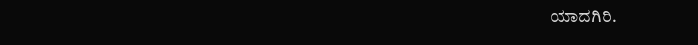ಯಾದಗಿರಿ.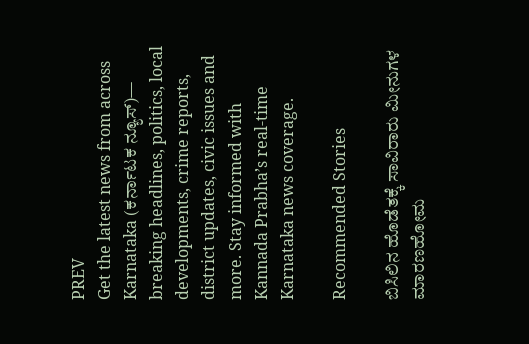PREV
Get the latest news from across Karnataka (ಕರ್ನಾಟಕ ನ್ಯೂಸ್)— breaking headlines, politics, local developments, crime reports, district updates, civic issues and more. Stay informed with Kannada Prabha’s real‑time Karnataka news coverage.

Recommended Stories

ಬಿಸಿಲಿನ ಹೊಡೆತಕ್ಕೆ ಸಾವಿರಾರು ಮೀನುಗಳ ಮಾರಣಹೋಮ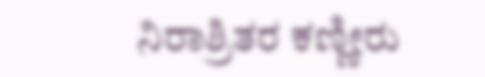ನಿರಾಶ್ರಿತರ ಕಣ್ಣೀರು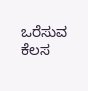ಒರೆಸುವ ಕೆಲಸ